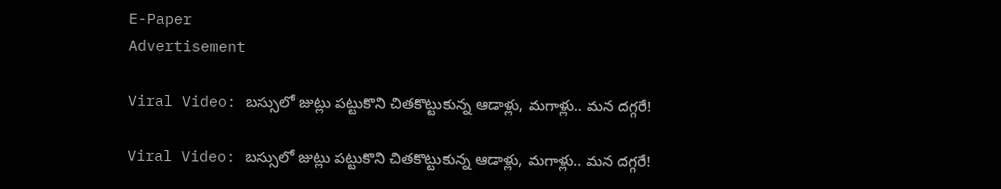E-Paper
Advertisement

Viral Video: బస్సులో జుట్లు పట్టుకొని చితకొట్టుకున్న ఆడాళ్లు, మగాళ్లు.. మన దగ్గరే!

Viral Video: బస్సులో జుట్లు పట్టుకొని చితకొట్టుకున్న ఆడాళ్లు, మగాళ్లు.. మన దగ్గరే!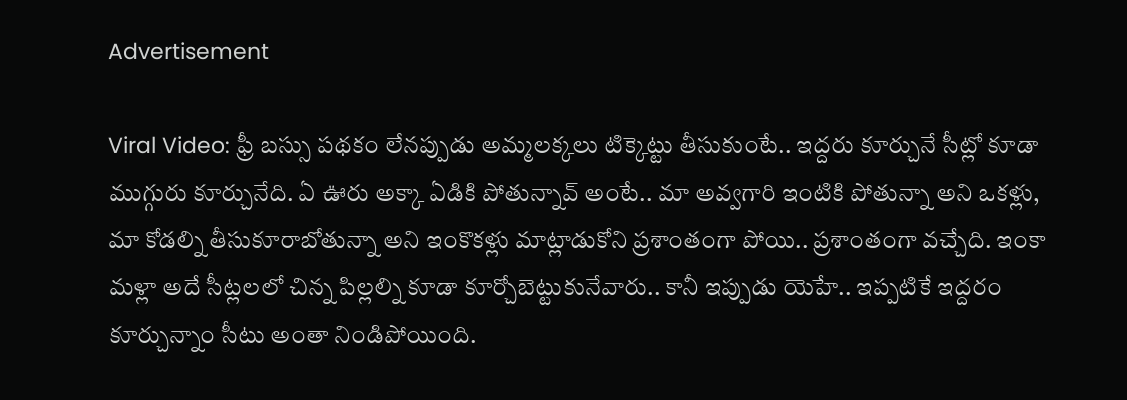Advertisement

Viral Video: ఫ్రీ బస్సు పథకం లేనప్పుడు అమ్మలక్కలు టిక్కెట్టు తీసుకుంటే.. ఇద్దరు కూర్చునే సీట్లో కూడా ముగ్గురు కూర్చునేది. ఏ ఊరు అక్కా ఏడికి పోతున్నావ్ అంటే.. మా అవ్వగారి ఇంటికి పోతున్నా అని ఒకళ్లు, మా కోడల్ని తీసుకూరాబోతున్నా అని ఇంకొకళ్లు మాట్లాడుకోని ప్రశాంతంగా పోయి.. ప్రశాంతంగా వచ్చేది. ఇంకా మళ్లా అదే సీట్లలలో చిన్న పిల్లల్ని కూడా కూర్చోబెట్టుకునేవారు.. కానీ ఇప్పుడు యెహే.. ఇప్పటికే ఇద్దరం కూర్చున్నాం సీటు అంతా నిండిపోయింది.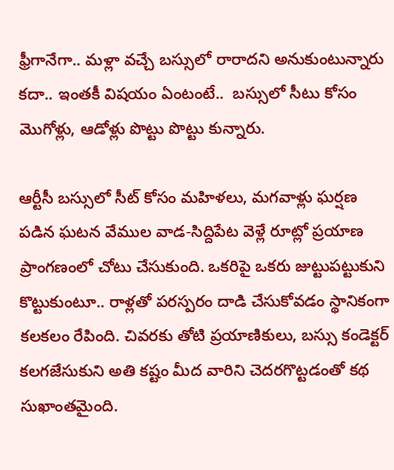ఫ్రీగానేగా.. మళ్లా వచ్చే బస్సులో రారాదని అనుకుంటున్నారు కదా.. ఇంతకీ విషయం ఏంటంటే..  బస్సులో సీటు కోసం మొగోళ్లు, ఆడోళ్లు పొట్టు పొట్టు కున్నారు.

ఆర్టీసీ బస్సులో సీట్ కోసం మహిళలు, మగవాళ్లు ఘర్షణ పడిన ఘటన వేముల వాడ-సిద్దిపేట వెళ్లే రూట్లో ప్రయాణ ప్రాంగణంలో చోటు చేసుకుంది. ఒకరిపై ఒకరు జుట్టుపట్టుకుని కొట్టుకుంటూ.. రాళ్లతో పరస్పరం దాడి చేసుకోవడం స్థానికంగా కలకలం రేపింది. చివరకు తోటి ప్రయాణికులు, బస్సు కండెక్టర్ కలగజేసుకుని అతి కష్టం మీద వారిని చెదరగొట్టడంతో కథ సుఖాంతమైంది.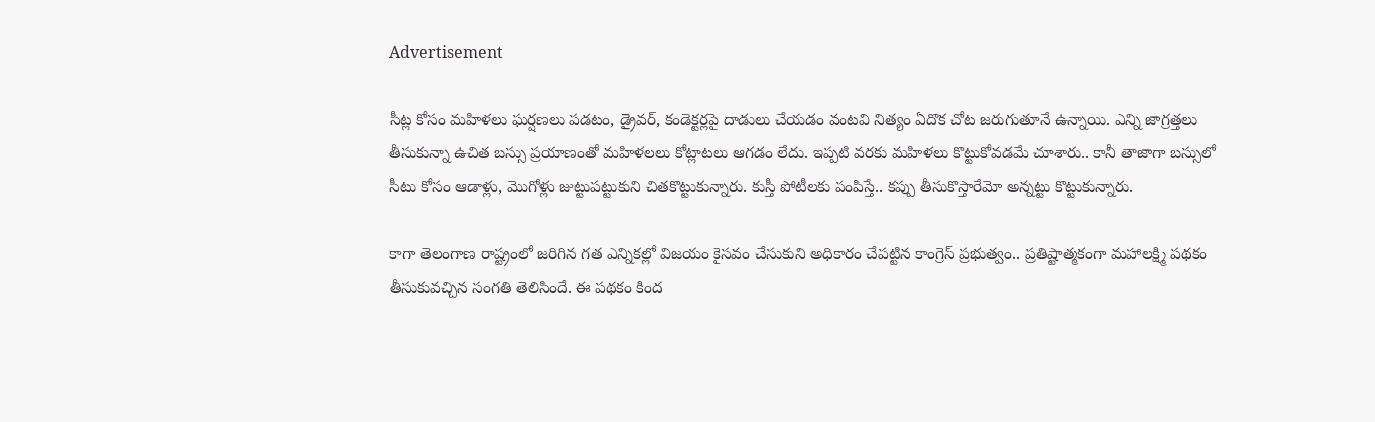Advertisement

సీట్ల కోసం మహిళలు ఘర్షణలు పడటం, డ్రైవర్, కండెక్టర్లపై దాడులు చేయడం వంటవి నిత్యం ఏదొక చోట జరుగుతూనే ఉన్నాయి. ఎన్ని జాగ్రత్తలు తీసుకున్నా ఉచిత బస్సు ప్రయాణంతో మహిళలలు కోట్లాటలు ఆగడం లేదు. ఇప్పటి వరకు మహిళలు కొట్టుకోవడమే చూశారు.. కానీ తాజాగా బస్సులో సీటు కోసం ఆడాళ్లు, మొగోళ్లు జుట్టుపట్టుకుని చితకొట్టుకున్నారు. కుస్తీ పోటీలకు పంపిస్తే.. కప్పు తీసుకొస్తారేమో అన్నట్టు కొట్టుకున్నారు.

కాగా తెలంగాణ రాష్ట్రంలో జరిగిన గత ఎన్నికల్లో విజయం కైసవం చేసుకుని అధికారం చేపట్టిన కాంగ్రెస్ ప్రభుత్వం.. ప్రతిష్టాత్మకంగా మహాలక్ష్మి పథకం తీసుకువచ్చిన సంగతి తెలిసిందే. ఈ పథకం కింద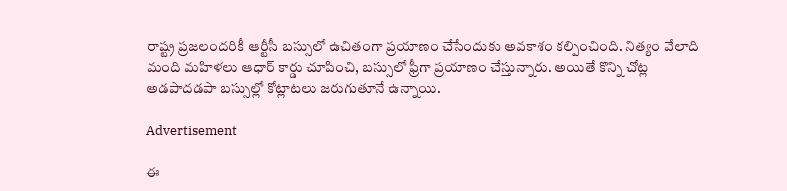రాష్ట్ర ప్రజలందరికీ ఆర్టీసీ బస్సులో ఉచితంగా ప్రయాణం చేసేందుకు అవకాశం కల్పించింది. నిత్యం వేలాది మంది మహిళలు ఆధార్ కార్డు చూపించి, బస్సులో ఫ్రీగా ప్రయాణం చేస్తున్నారు. అయితే కొన్ని చోట్ల అడపాదడపా బస్సుల్లో కోట్లాటలు జరుగుతూనే ఉన్నాయి.

Advertisement

ఈ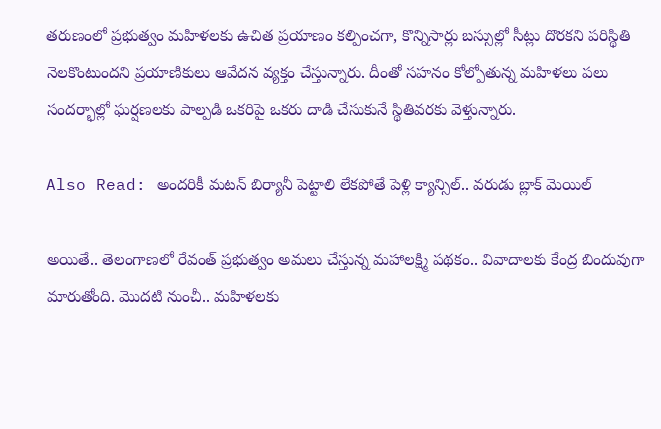తరుణంలో ప్రభుత్వం మహిళలకు ఉచిత ప్రయాణం కల్పించగా, కొన్నిసార్లు బస్సుల్లో సీట్లు దొరకని పరిస్థితి నెలకొంటుందని ప్రయాణికులు ఆవేదన వ్యక్తం చేస్తున్నారు. దీంతో సహనం కోల్పోతున్న మహిళలు పలు సందర్భాల్లో ఘర్షణలకు పాల్పడి ఒకరిపై ఒకరు దాడి చేసుకునే స్థితివరకు వెళ్తున్నారు.

Also Read: అందరికీ మటన్ బిర్యానీ పెట్టాలి లేకపోతే పెళ్లి క్యాన్సిల్.. వరుడు బ్లాక్ మెయిల్

అయితే.. తెలంగాణలో రేవంత్ ప్రభుత్వం అమలు చేస్తున్న మహాలక్ష్మి పథకం.. వివాదాలకు కేంద్ర బిందువుగా మారుతోంది. మొదటి నుంచీ.. మహిళలకు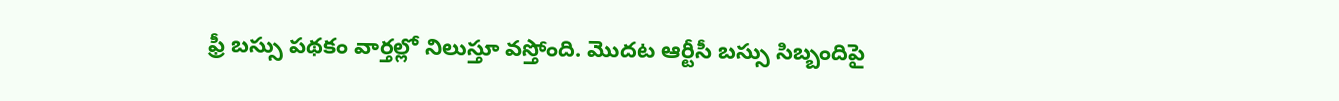ఫ్రీ బస్సు పథకం వార్తల్లో నిలుస్తూ వస్తోంది. మొదట ఆర్టీసీ బస్సు సిబ్బందిపై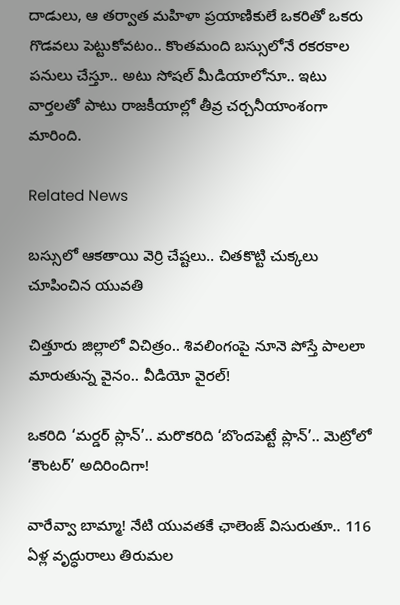దాడులు, ఆ తర్వాత మహిళా ప్రయాణికులే ఒకరితో ఒకరు గొడవలు పెట్టుకోవటం.. కొంతమంది బస్సులోనే రకరకాల పనులు చేస్తూ.. అటు సోషల్ మీడియాలోనూ.. ఇటు వార్తలతో పాటు రాజకీయాల్లో తీవ్ర చర్చనీయాంశంగా మారింది.

Related News

బస్సులో ఆకతాయి వెర్రి చేష్టలు.. చితకొట్టి చుక్కలు చూపించిన యువతి

చిత్తూరు జిల్లాలో విచిత్రం.. శివలింగంపై నూనె పోస్తే పాలలా మారుతున్న వైనం.. వీడియో వైరల్!

ఒకరిది ‘మర్డర్ ప్లాన్’.. మరొకరిది ‘బొందపెట్టే ప్లాన్’.. మెట్రోలో ‘కౌంటర్’ అదిరిందిగా!

వారేవ్వా బామ్మా! నేటి యువతకే ఛాలెంజ్ విసురుతూ.. 116 ఏళ్ల వృద్ధురాలు తిరుమల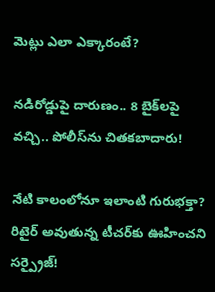మెట్లు ఎలా ఎక్కారంటే?

నడిరోడ్డుపై దారుణం.. 8 బైక్‌లపై వచ్చి.. పోలీస్‌ను చితకబాదారు!

నేటి కాలంలోనూ ఇలాంటి గురుభక్తా? రిటైర్ అవుతున్న టీచర్‌కు ఊహించని సర్ప్రైజ్!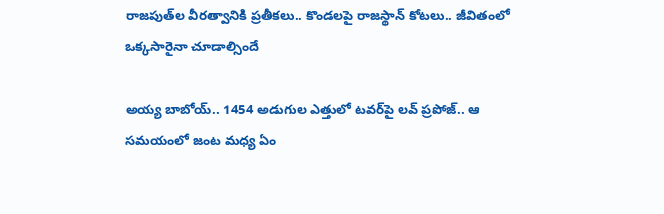రాజపుత్‌ల వీరత్వానికి ప్రతీకలు.. కొండలపై రాజస్థాన్ కోటలు.. జీవితంలో ఒక్కసారైనా చూడాల్సిందే

అయ్య బాబోయ్.. 1454 అడుగుల ఎత్తులో టవర్‌పై లవ్‌ ప్రపోజ్‌.. ఆ సమయంలో జంట మధ్య ఏం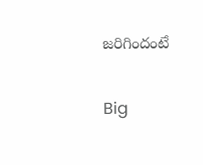జరిగిందంటే

Big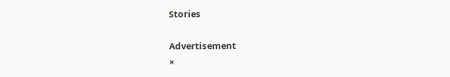Stories

Advertisement
×